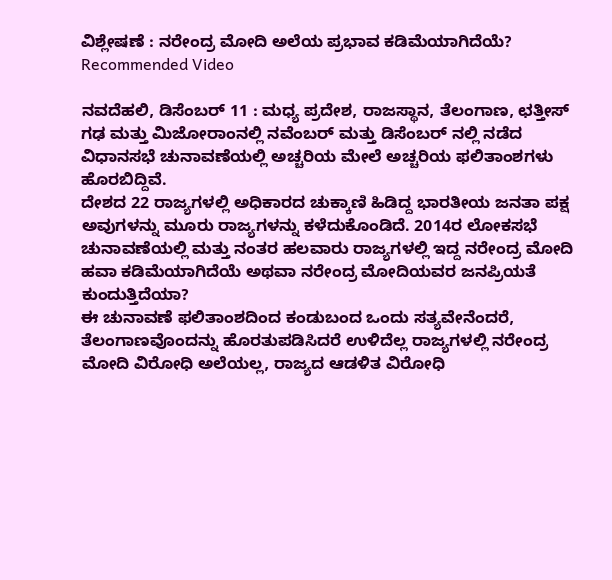ವಿಶ್ಲೇಷಣೆ : ನರೇಂದ್ರ ಮೋದಿ ಅಲೆಯ ಪ್ರಭಾವ ಕಡಿಮೆಯಾಗಿದೆಯೆ?
Recommended Video

ನವದೆಹಲಿ, ಡಿಸೆಂಬರ್ 11 : ಮಧ್ಯ ಪ್ರದೇಶ, ರಾಜಸ್ಥಾನ, ತೆಲಂಗಾಣ, ಛತ್ತೀಸ್ ಗಢ ಮತ್ತು ಮಿಜೋರಾಂನಲ್ಲಿ ನವೆಂಬರ್ ಮತ್ತು ಡಿಸೆಂಬರ್ ನಲ್ಲಿ ನಡೆದ ವಿಧಾನಸಭೆ ಚುನಾವಣೆಯಲ್ಲಿ ಅಚ್ಚರಿಯ ಮೇಲೆ ಅಚ್ಚರಿಯ ಫಲಿತಾಂಶಗಳು ಹೊರಬಿದ್ದಿವೆ.
ದೇಶದ 22 ರಾಜ್ಯಗಳಲ್ಲಿ ಅಧಿಕಾರದ ಚುಕ್ಕಾಣಿ ಹಿಡಿದ್ದ ಭಾರತೀಯ ಜನತಾ ಪಕ್ಷ ಅವುಗಳನ್ನು ಮೂರು ರಾಜ್ಯಗಳನ್ನು ಕಳೆದುಕೊಂಡಿದೆ. 2014ರ ಲೋಕಸಭೆ ಚುನಾವಣೆಯಲ್ಲಿ ಮತ್ತು ನಂತರ ಹಲವಾರು ರಾಜ್ಯಗಳಲ್ಲಿ ಇದ್ದ ನರೇಂದ್ರ ಮೋದಿ ಹವಾ ಕಡಿಮೆಯಾಗಿದೆಯೆ ಅಥವಾ ನರೇಂದ್ರ ಮೋದಿಯವರ ಜನಪ್ರಿಯತೆ ಕುಂದುತ್ತಿದೆಯಾ?
ಈ ಚುನಾವಣೆ ಫಲಿತಾಂಶದಿಂದ ಕಂಡುಬಂದ ಒಂದು ಸತ್ಯವೇನೆಂದರೆ, ತೆಲಂಗಾಣವೊಂದನ್ನು ಹೊರತುಪಡಿಸಿದರೆ ಉಳಿದೆಲ್ಲ ರಾಜ್ಯಗಳಲ್ಲಿ ನರೇಂದ್ರ ಮೋದಿ ವಿರೋಧಿ ಅಲೆಯಲ್ಲ, ರಾಜ್ಯದ ಆಡಳಿತ ವಿರೋಧಿ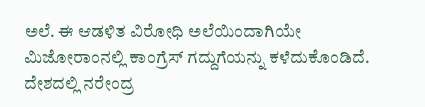ಅಲೆ. ಈ ಆಡಳಿತ ವಿರೋಧಿ ಅಲೆಯಿಂದಾಗಿಯೇ ಮಿಜೋರಾಂನಲ್ಲಿ ಕಾಂಗ್ರೆಸ್ ಗದ್ದುಗೆಯನ್ನು ಕಳೆದುಕೊಂಡಿದೆ.
ದೇಶದಲ್ಲಿ ನರೇಂದ್ರ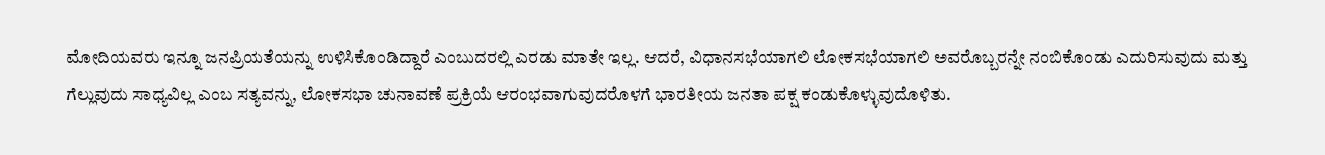ಮೋದಿಯವರು ಇನ್ನೂ ಜನಪ್ರಿಯತೆಯನ್ನು ಉಳಿಸಿಕೊಂಡಿದ್ದಾರೆ ಎಂಬುದರಲ್ಲಿ ಎರಡು ಮಾತೇ ಇಲ್ಲ. ಆದರೆ, ವಿಧಾನಸಭೆಯಾಗಲಿ ಲೋಕಸಭೆಯಾಗಲಿ ಅವರೊಬ್ಬರನ್ನೇ ನಂಬಿಕೊಂಡು ಎದುರಿಸುವುದು ಮತ್ತು ಗೆಲ್ಲುವುದು ಸಾಧ್ಯವಿಲ್ಲ ಎಂಬ ಸತ್ಯವನ್ನು, ಲೋಕಸಭಾ ಚುನಾವಣೆ ಪ್ರಕ್ರಿಯೆ ಆರಂಭವಾಗುವುದರೊಳಗೆ ಭಾರತೀಯ ಜನತಾ ಪಕ್ಷ ಕಂಡುಕೊಳ್ಳುವುದೊಳಿತು.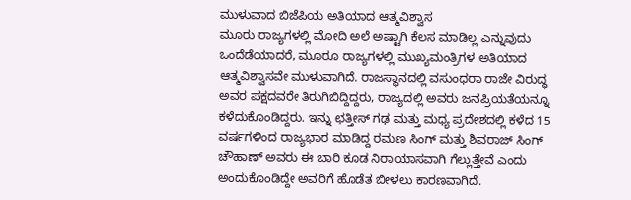ಮುಳುವಾದ ಬಿಜೆಪಿಯ ಅತಿಯಾದ ಆತ್ಮವಿಶ್ವಾಸ
ಮೂರು ರಾಜ್ಯಗಳಲ್ಲಿ ಮೋದಿ ಅಲೆ ಅಷ್ಟಾಗಿ ಕೆಲಸ ಮಾಡಿಲ್ಲ ಎನ್ನುವುದು ಒಂದೆಡೆಯಾದರೆ, ಮೂರೂ ರಾಜ್ಯಗಳಲ್ಲಿ ಮುಖ್ಯಮಂತ್ರಿಗಳ ಅತಿಯಾದ ಆತ್ಮವಿಶ್ವಾಸವೇ ಮುಳುವಾಗಿದೆ. ರಾಜಸ್ಥಾನದಲ್ಲಿ ವಸುಂಧರಾ ರಾಜೇ ವಿರುದ್ಧ ಅವರ ಪಕ್ಷದವರೇ ತಿರುಗಿಬಿದ್ದಿದ್ದರು, ರಾಜ್ಯದಲ್ಲಿ ಅವರು ಜನಪ್ರಿಯತೆಯನ್ನೂ ಕಳೆದುಕೊಂಡಿದ್ದರು. ಇನ್ನು ಛತ್ತೀಸ್ ಗಢ ಮತ್ತು ಮಧ್ಯ ಪ್ರದೇಶದಲ್ಲಿ ಕಳೆದ 15 ವರ್ಷಗಳಿಂದ ರಾಜ್ಯಭಾರ ಮಾಡಿದ್ದ ರಮಣ ಸಿಂಗ್ ಮತ್ತು ಶಿವರಾಜ್ ಸಿಂಗ್ ಚೌಹಾಣ್ ಅವರು ಈ ಬಾರಿ ಕೂಡ ನಿರಾಯಾಸವಾಗಿ ಗೆಲ್ಲುತ್ತೇವೆ ಎಂದು ಅಂದುಕೊಂಡಿದ್ದೇ ಅವರಿಗೆ ಹೊಡೆತ ಬೀಳಲು ಕಾರಣವಾಗಿದೆ.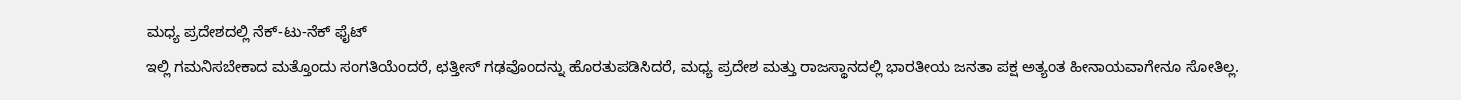ಮಧ್ಯ ಪ್ರದೇಶದಲ್ಲಿ ನೆಕ್-ಟು-ನೆಕ್ ಫೈಟ್
ಇಲ್ಲಿ ಗಮನಿಸಬೇಕಾದ ಮತ್ತೊಂದು ಸಂಗತಿಯೆಂದರೆ, ಛತ್ತೀಸ್ ಗಢವೊಂದನ್ನು ಹೊರತುಪಡಿಸಿದರೆ, ಮಧ್ಯ ಪ್ರದೇಶ ಮತ್ತು ರಾಜಸ್ಥಾನದಲ್ಲಿ ಭಾರತೀಯ ಜನತಾ ಪಕ್ಷ ಅತ್ಯಂತ ಹೀನಾಯವಾಗೇನೂ ಸೋತಿಲ್ಲ.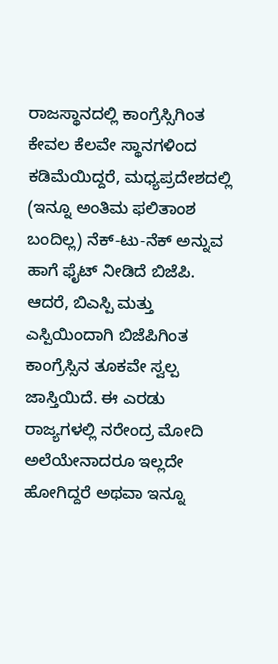ರಾಜಸ್ಥಾನದಲ್ಲಿ ಕಾಂಗ್ರೆಸ್ಸಿಗಿಂತ ಕೇವಲ ಕೆಲವೇ ಸ್ಥಾನಗಳಿಂದ ಕಡಿಮೆಯಿದ್ದರೆ, ಮಧ್ಯಪ್ರದೇಶದಲ್ಲಿ (ಇನ್ನೂ ಅಂತಿಮ ಫಲಿತಾಂಶ ಬಂದಿಲ್ಲ) ನೆಕ್-ಟು-ನೆಕ್ ಅನ್ನುವ ಹಾಗೆ ಫೈಟ್ ನೀಡಿದೆ ಬಿಜೆಪಿ. ಆದರೆ, ಬಿಎಸ್ಪಿ ಮತ್ತು ಎಸ್ಪಿಯಿಂದಾಗಿ ಬಿಜೆಪಿಗಿಂತ ಕಾಂಗ್ರೆಸ್ಸಿನ ತೂಕವೇ ಸ್ವಲ್ಪ ಜಾಸ್ತಿಯಿದೆ. ಈ ಎರಡು ರಾಜ್ಯಗಳಲ್ಲಿ ನರೇಂದ್ರ ಮೋದಿ ಅಲೆಯೇನಾದರೂ ಇಲ್ಲದೇ ಹೋಗಿದ್ದರೆ ಅಥವಾ ಇನ್ನೂ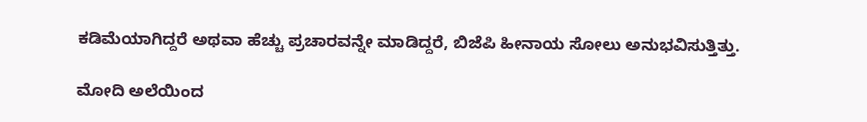ಕಡಿಮೆಯಾಗಿದ್ದರೆ ಅಥವಾ ಹೆಚ್ಚು ಪ್ರಚಾರವನ್ನೇ ಮಾಡಿದ್ದರೆ, ಬಿಜೆಪಿ ಹೀನಾಯ ಸೋಲು ಅನುಭವಿಸುತ್ತಿತ್ತು.

ಮೋದಿ ಅಲೆಯಿಂದ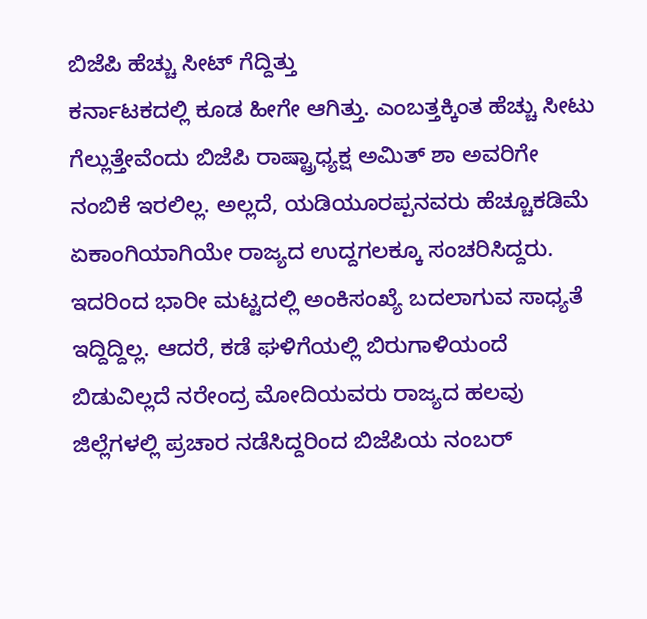ಬಿಜೆಪಿ ಹೆಚ್ಚು ಸೀಟ್ ಗೆದ್ದಿತ್ತು
ಕರ್ನಾಟಕದಲ್ಲಿ ಕೂಡ ಹೀಗೇ ಆಗಿತ್ತು. ಎಂಬತ್ತಕ್ಕಿಂತ ಹೆಚ್ಚು ಸೀಟು ಗೆಲ್ಲುತ್ತೇವೆಂದು ಬಿಜೆಪಿ ರಾಷ್ಟ್ರಾಧ್ಯಕ್ಷ ಅಮಿತ್ ಶಾ ಅವರಿಗೇ ನಂಬಿಕೆ ಇರಲಿಲ್ಲ. ಅಲ್ಲದೆ, ಯಡಿಯೂರಪ್ಪನವರು ಹೆಚ್ಚೂಕಡಿಮೆ ಏಕಾಂಗಿಯಾಗಿಯೇ ರಾಜ್ಯದ ಉದ್ದಗಲಕ್ಕೂ ಸಂಚರಿಸಿದ್ದರು. ಇದರಿಂದ ಭಾರೀ ಮಟ್ಟದಲ್ಲಿ ಅಂಕಿಸಂಖ್ಯೆ ಬದಲಾಗುವ ಸಾಧ್ಯತೆ ಇದ್ದಿದ್ದಿಲ್ಲ. ಆದರೆ, ಕಡೆ ಘಳಿಗೆಯಲ್ಲಿ ಬಿರುಗಾಳಿಯಂದೆ ಬಿಡುವಿಲ್ಲದೆ ನರೇಂದ್ರ ಮೋದಿಯವರು ರಾಜ್ಯದ ಹಲವು ಜಿಲ್ಲೆಗಳಲ್ಲಿ ಪ್ರಚಾರ ನಡೆಸಿದ್ದರಿಂದ ಬಿಜೆಪಿಯ ನಂಬರ್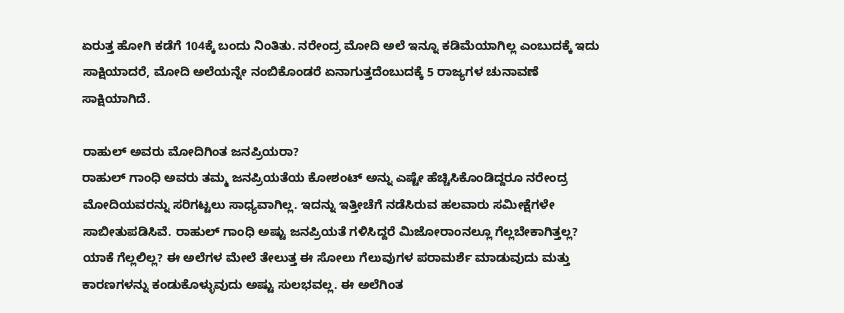ಏರುತ್ತ ಹೋಗಿ ಕಡೆಗೆ 104ಕ್ಕೆ ಬಂದು ನಿಂತಿತು. ನರೇಂದ್ರ ಮೋದಿ ಅಲೆ ಇನ್ನೂ ಕಡಿಮೆಯಾಗಿಲ್ಲ ಎಂಬುದಕ್ಕೆ ಇದು ಸಾಕ್ಷಿಯಾದರೆ, ಮೋದಿ ಅಲೆಯನ್ನೇ ನಂಬಿಕೊಂಡರೆ ಏನಾಗುತ್ತದೆಂಬುದಕ್ಕೆ 5 ರಾಜ್ಯಗಳ ಚುನಾವಣೆ ಸಾಕ್ಷಿಯಾಗಿದೆ.

ರಾಹುಲ್ ಅವರು ಮೋದಿಗಿಂತ ಜನಪ್ರಿಯರಾ?
ರಾಹುಲ್ ಗಾಂಧಿ ಅವರು ತಮ್ಮ ಜನಪ್ರಿಯತೆಯ ಕೋಶಂಟ್ ಅನ್ನು ಎಷ್ಟೇ ಹೆಚ್ಚಿಸಿಕೊಂಡಿದ್ದರೂ ನರೇಂದ್ರ ಮೋದಿಯವರನ್ನು ಸರಿಗಟ್ಟಲು ಸಾಧ್ಯವಾಗಿಲ್ಲ. ಇದನ್ನು ಇತ್ತೀಚೆಗೆ ನಡೆಸಿರುವ ಹಲವಾರು ಸಮೀಕ್ಷೆಗಳೇ ಸಾಬೀತುಪಡಿಸಿವೆ. ರಾಹುಲ್ ಗಾಂಧಿ ಅಷ್ಟು ಜನಪ್ರಿಯತೆ ಗಳಿಸಿದ್ದರೆ ಮಿಜೋರಾಂನಲ್ಲೂ ಗೆಲ್ಲಬೇಕಾಗಿತ್ತಲ್ಲ? ಯಾಕೆ ಗೆಲ್ಲಲಿಲ್ಲ? ಈ ಅಲೆಗಳ ಮೇಲೆ ತೇಲುತ್ತ ಈ ಸೋಲು ಗೆಲುವುಗಳ ಪರಾಮರ್ಶೆ ಮಾಡುವುದು ಮತ್ತು ಕಾರಣಗಳನ್ನು ಕಂಡುಕೊಳ್ಳುವುದು ಅಷ್ಟು ಸುಲಭವಲ್ಲ. ಈ ಅಲೆಗಿಂತ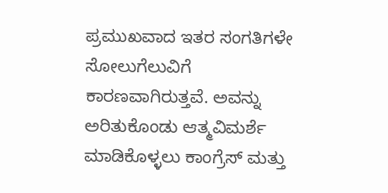ಪ್ರಮುಖವಾದ ಇತರ ಸಂಗತಿಗಳೇ ಸೋಲುಗೆಲುವಿಗೆ ಕಾರಣವಾಗಿರುತ್ತವೆ. ಅವನ್ನು ಅರಿತುಕೊಂಡು ಆತ್ಮವಿಮರ್ಶೆ ಮಾಡಿಕೊಳ್ಳಲು ಕಾಂಗ್ರೆಸ್ ಮತ್ತು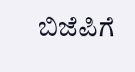ಬಿಜೆಪಿಗೆ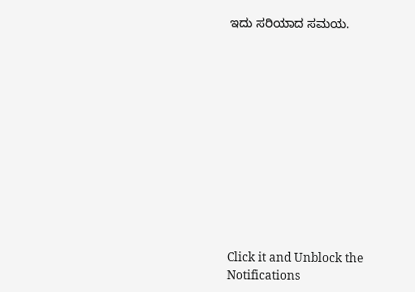ಇದು ಸರಿಯಾದ ಸಮಯ.












Click it and Unblock the Notifications